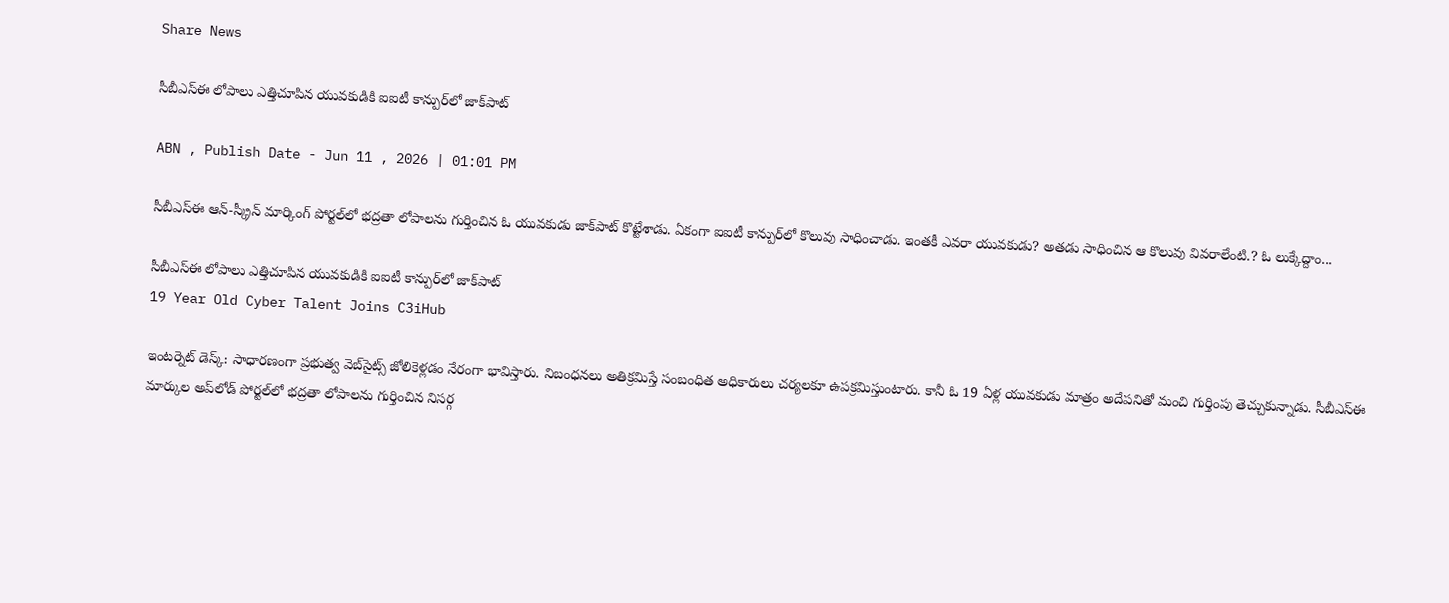Share News

సీబీఎస్ఈ లోపాలు ఎత్తిచూపిన యువకుడికి ఐఐటీ కాన్పుర్‌లో జాక్‌పాట్

ABN , Publish Date - Jun 11 , 2026 | 01:01 PM

సీబీఎస్ఈ ఆన్-స్క్రీన్ మార్కింగ్ పోర్టల్‌లో భద్రతా లోపాలను గుర్తించిన ఓ యువకుడు జాక్‌పాట్ కొట్టేశాడు. ఏకంగా ఐఐటీ కాన్పుర్‌లో కొలువు సాధించాడు. ఇంతకీ ఎవరా యువకుడు? అతడు సాధించిన ఆ కొలువు వివరాలేంటి.? ఓ లుక్కేద్దాం...

సీబీఎస్ఈ లోపాలు ఎత్తిచూపిన యువకుడికి ఐఐటీ కాన్పుర్‌లో జాక్‌పాట్
19 Year Old Cyber Talent Joins C3iHub

ఇంటర్నెట్ డెస్క్: సాధారణంగా ప్రభుత్వ వెబ్‌సైట్స్ జోలికెళ్లడం నేరంగా భావిస్తారు. నిబంధనలు అతిక్రమిస్తే సంబంధిత అధికారులు చర్యలకూ ఉపక్రమిస్తుంటారు. కానీ ఓ 19 ఏళ్ల యువకుడు మాత్రం అదేపనితో మంచి గుర్తింపు తెచ్చుకున్నాడు. సీబీఎస్‌ఈ మార్కుల అప్‌లోడ్‌ పోర్టల్‌లో భద్రతా లోపాలను గుర్తించిన నిసర్గ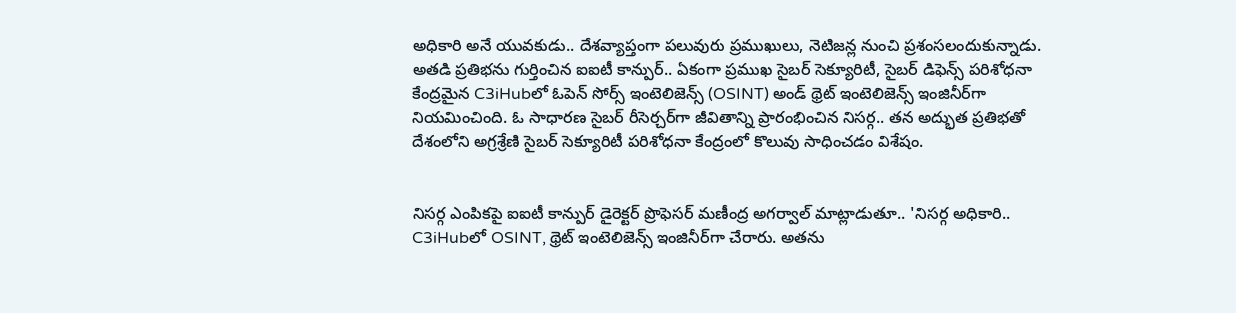అధికారి అనే యువకుడు.. దేశవ్యాప్తంగా పలువురు ప్రముఖులు, నెటిజన్ల నుంచి ప్రశంసలందుకున్నాడు. అతడి ప్రతిభను గుర్తించిన ఐఐటీ కాన్పుర్.. ఏకంగా ప్రముఖ సైబర్‌ సెక్యూరిటీ, సైబర్ డిఫెన్స్ పరిశోధనా కేంద్రమైన C3iHubలో ఓపెన్‌ సోర్స్‌ ఇంటెలిజెన్స్‌ (OSINT) అండ్ థ్రెట్ ఇంటెలిజెన్స్ ఇంజినీర్‌గా నియమించింది. ఓ సాధారణ సైబర్‌ రీసెర్చర్‌గా జీవితాన్ని ప్రారంభించిన నిసర్గ.. తన అద్భుత ప్రతిభతో దేశంలోని అగ్రశ్రేణి సైబర్‌ సెక్యూరిటీ పరిశోధనా కేంద్రంలో కొలువు సాధించడం విశేషం.


నిసర్గ ఎంపికపై ఐఐటీ కాన్పుర్ డైరెక్టర్ ప్రొఫెసర్ మణీంద్ర అగర్వాల్ మాట్లాడుతూ.. 'నిసర్గ అధికారి.. C3iHubలో OSINT, థ్రెట్ ఇంటెలిజెన్స్ ఇంజినీర్‌గా చేరారు. అతను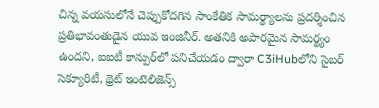చిన్న వయసులోనే చెప్పుకోదగిన సాంకేతిక సామర్థ్యాలను ప్రదర్శించిన ప్రతిభావంతుడైన యువ ఇంజినీర్. అతనికి అపారమైన సామర్థ్యం ఉందని, ఐఐటీ కాన్పుర్‌లో పనిచేయడం ద్వారా C3iHubలోని సైబర్‌ సెక్యూరిటీ, థ్రెట్ ఇంటెలిజెన్స్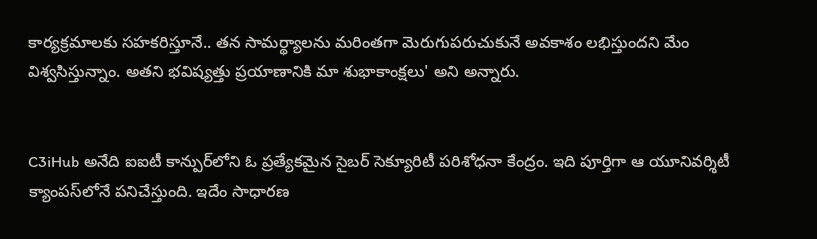కార్యక్రమాలకు సహకరిస్తూనే.. తన సామర్థ్యాలను మరింతగా మెరుగుపరుచుకునే అవకాశం లభిస్తుందని మేం విశ్వసిస్తున్నాం. అతని భవిష్యత్తు ప్రయాణానికి మా శుభాకాంక్షలు' అని అన్నారు.


C3iHub అనేది ఐఐటీ కాన్పుర్‌లోని ఓ ప్రత్యేకమైన సైబర్ సెక్యూరిటీ పరిశోధనా కేంద్రం. ఇది పూర్తిగా ఆ యూనివర్శిటీ క్యాంపస్‌లోనే పనిచేస్తుంది. ఇదేం సాధారణ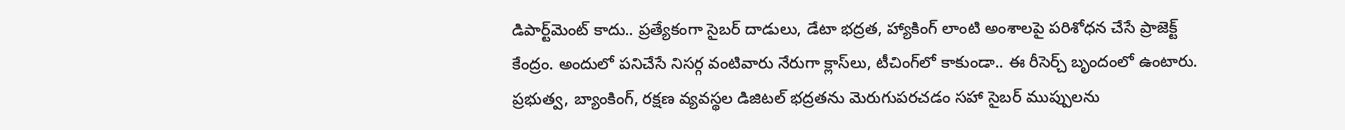డిపార్ట్‌మెంట్ కాదు.. ప్రత్యేకంగా సైబర్ దాడులు, డేటా భద్రత, హ్యాకింగ్ లాంటి అంశాలపై పరిశోధన చేసే ప్రాజెక్ట్ కేంద్రం. అందులో పనిచేసే నిసర్గ వంటివారు నేరుగా క్లాస్‌లు, టీచింగ్‌లో కాకుండా.. ఈ రీసెర్చ్ బృందంలో ఉంటారు. ప్రభుత్వ, బ్యాంకింగ్, రక్షణ వ్యవస్థల డిజిటల్ భద్రతను మెరుగుపరచడం సహా సైబర్ ముప్పులను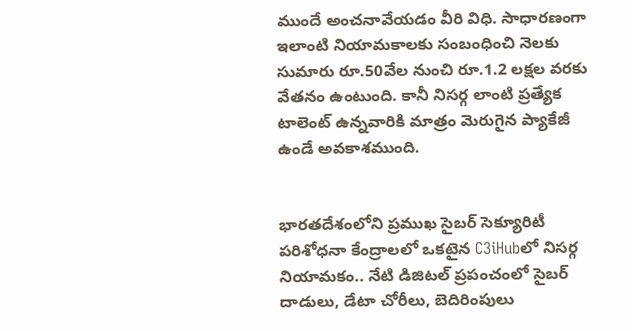ముందే అంచనావేయడం వీరి విధి. సాధారణంగా ఇలాంటి నియామకాలకు సంబంధించి నెలకు సుమారు రూ.50వేల నుంచి రూ.1.2 లక్షల వరకు వేతనం ఉంటుంది. కానీ నిసర్గ లాంటి ప్రత్యేక టాలెంట్ ఉన్నవారికి మాత్రం మెరుగైన ప్యాకేజీ ఉండే అవకాశముంది.


భారతదేశంలోని ప్రముఖ సైబర్ సెక్యూరిటీ పరిశోధనా కేంద్రాలలో ఒకటైన C3iHubలో నిసర్గ నియామకం.. నేటి డిజిటల్‌ ప్రపంచంలో సైబర్‌ దాడులు, డేటా చోరీలు, బెదిరింపులు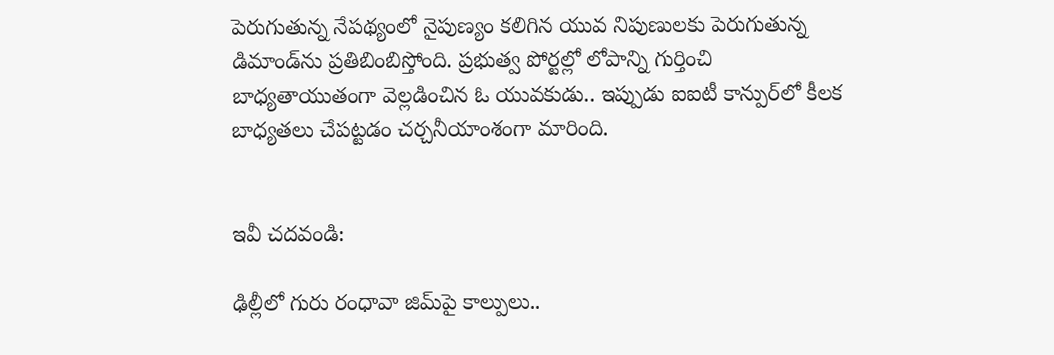పెరుగుతున్న నేపథ్యంలో నైపుణ్యం కలిగిన యువ నిపుణులకు పెరుగుతున్న డిమాండ్‌ను ప్రతిబింబిస్తోంది. ప్రభుత్వ పోర్టల్లో లోపాన్ని గుర్తించి బాధ్యతాయుతంగా వెల్లడించిన ఓ యువకుడు.. ఇప్పుడు ఐఐటీ కాన్పుర్‌లో కీలక బాధ్యతలు చేపట్టడం చర్చనీయాంశంగా మారింది.


ఇవీ చదవండి:

ఢిల్లీలో గురు రంధావా జిమ్‌పై కాల్పులు..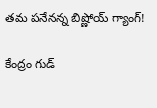తమ పనేనన్న బిష్ణోయ్ గ్యాంగ్!

కేంద్రం గుడ్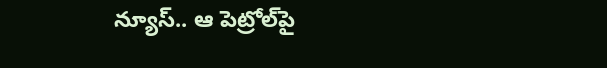న్యూస్.. ఆ పెట్రోల్‌పై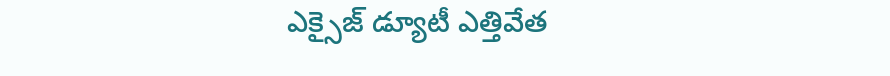ఎక్సైజ్ డ్యూటీ ఎత్తివేత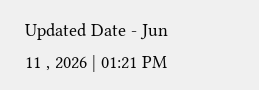Updated Date - Jun 11 , 2026 | 01:21 PM